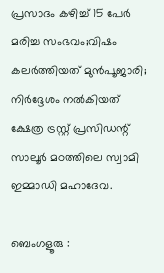പ്രസാദം കഴിച്ച് 15 പേർ മരിച്ച സംഭവം;വിഷം കലർത്തിയത് മുൻപൂജാരി; നിർദ്ദേശം നൽകിയത് ക്ഷേത്ര ട്രസ്റ്റ് പ്രസിഡന്റ് സാലൂർ മഠത്തിലെ സ്വാമി ഇമ്മാഡി മഹാദേവ.

ബെംഗളൂരു :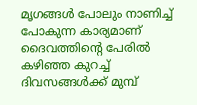മൃഗങ്ങൾ പോലും നാണിച്ച് പോകുന്ന കാര്യമാണ് ദൈവത്തിന്റെ പേരിൽ കഴിഞ്ഞ കുറച്ച് ദിവസങ്ങൾക്ക് മുമ്പ്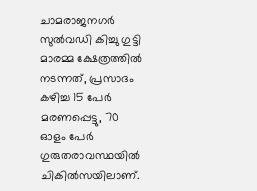ചാമരാജനഗർ സുൽവഡി കിച്ചു ഗുട്ടി മാരമ്മ ക്ഷേത്രത്തിൽ നടന്നത്, പ്രസാദം കഴിച്ച 15 പേർ മരണപ്പെട്ടു, 70 ഓളം പേർ ഗുരുതരാവസ്ഥയിൽ ചികിൽസയിലാണ്.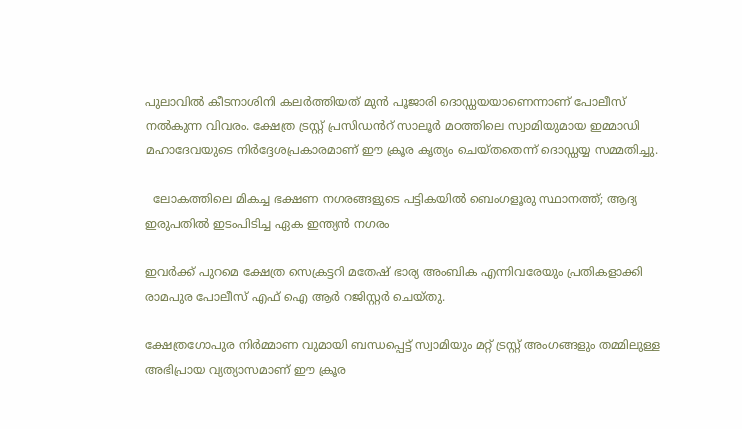പുലാവിൽ കീടനാശിനി കലർത്തിയത് മുൻ പൂജാരി ദൊഡ്ഡയയാണെന്നാണ് പോലീസ് നൽകുന്ന വിവരം. ക്ഷേത്ര ട്രസ്റ്റ് പ്രസിഡൻറ് സാലൂർ മഠത്തിലെ സ്വാമിയുമായ ഇമ്മാഡി മഹാദേവയുടെ നിർദ്ദേശപ്രകാരമാണ് ഈ ക്രൂര കൃത്യം ചെയ്തതെന്ന് ദൊഡ്ഡയ്യ സമ്മതിച്ചു.

  ലോകത്തിലെ മികച്ച ഭക്ഷണ നഗരങ്ങളുടെ പട്ടികയിൽ ബെംഗളൂരു സ്ഥാനത്ത്; ആദ്യ ഇരുപതിൽ ഇടംപിടിച്ച ഏക ഇന്ത്യൻ നഗരം

ഇവർക്ക് പുറമെ ക്ഷേത്ര സെക്രട്ടറി മതേഷ് ഭാര്യ അംബിക എന്നിവരേയും പ്രതികളാക്കി രാമപുര പോലീസ് എഫ് ഐ ആർ റജിസ്റ്റർ ചെയ്തു.

ക്ഷേത്രഗോപുര നിർമ്മാണ വുമായി ബന്ധപ്പെട്ട് സ്വാമിയും മറ്റ് ട്രസ്റ്റ് അംഗങ്ങളും തമ്മിലുള്ള അഭിപ്രായ വ്യത്യാസമാണ് ഈ ക്രൂര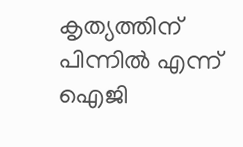കൃത്യത്തിന് പിന്നിൽ എന്ന് ഐജി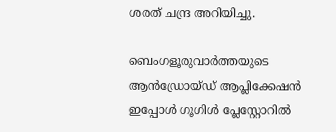ശരത് ചന്ദ്ര അറിയിച്ചു.

ബെംഗളൂരുവാർത്തയുടെ ആൻഡ്രോയ്ഡ് ആപ്ലിക്കേഷൻ ഇപ്പോൾ ഗൂഗിൾ പ്ലേസ്റ്റോറിൽ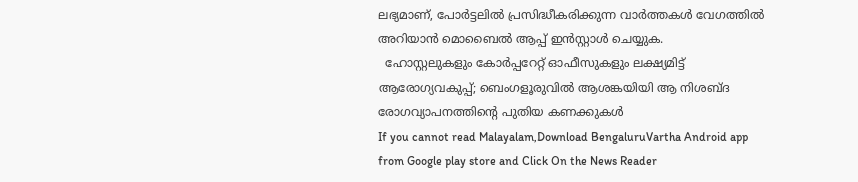ലഭ്യമാണ്, പോർട്ടലിൽ പ്രസിദ്ധീകരിക്കുന്ന വാർത്തകൾ വേഗത്തിൽ അറിയാൻ മൊബൈൽ ആപ്പ് ഇൻസ്റ്റാൾ ചെയ്യുക.
  ഹോസ്റ്റലുകളും കോർപ്പറേറ്റ് ഓഫീസുകളും ലക്ഷ്യമിട്ട് ആരോഗ്യവകുപ്പ്; ബെംഗളൂരുവിൽ ആശങ്കയിയി ആ നിശബ്ദ രോഗവ്യാപനത്തിന്റെ പുതിയ കണക്കുകൾ
If you cannot read Malayalam,Download BengaluruVartha Android app from Google play store and Click On the News Reader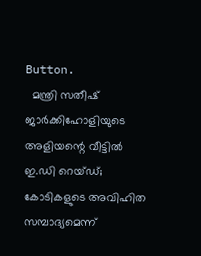Button.
  മന്ത്രി സതീഷ് ജാർക്കിഹോളിയുടെ അളിയന്റെ വീട്ടിൽ ഇ.ഡി റെയ്ഡ്; കോടികളുടെ അവിഹിത സമ്പാദ്യമെന്ന്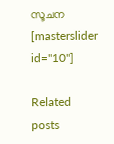സൂചന
[masterslider id="10"]

Related posts